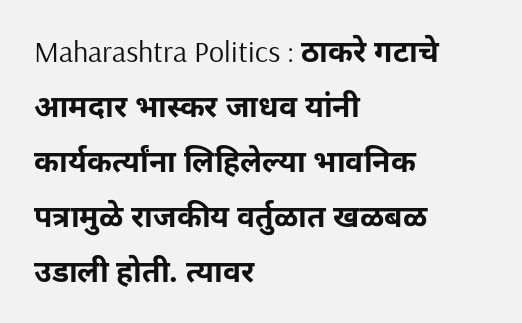Maharashtra Politics : ठाकरे गटाचे आमदार भास्कर जाधव यांनी कार्यकर्त्यांना लिहिलेल्या भावनिक पत्रामुळे राजकीय वर्तुळात खळबळ उडाली होती. त्यावर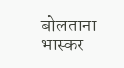बोलताना भास्कर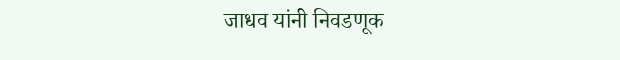जाधव यांनी निवडणूक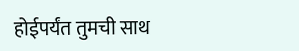होईपर्यंत तुमची साथ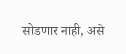सोडणार नाही, असे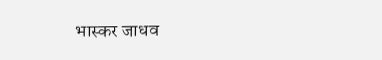भास्कर जाधव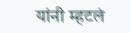यांनी म्हटलं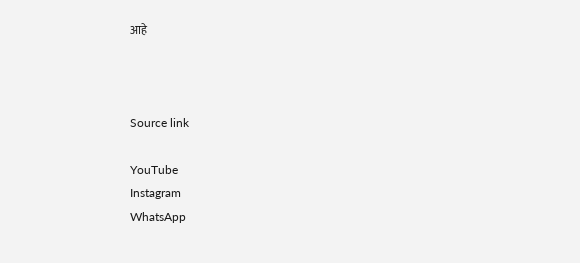आहे



Source link

YouTube
Instagram
WhatsApp